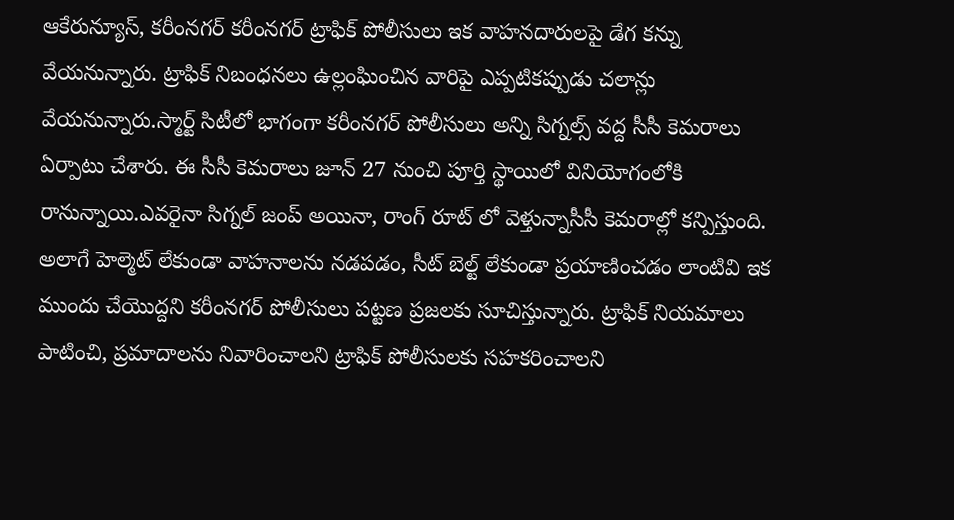ఆకేరున్యూస్, కరీంనగర్ కరీంనగర్ ట్రాఫిక్ పోలీసులు ఇక వాహనదారులపై డేగ కన్ను వేయనున్నారు. ట్రాఫిక్ నిబంధనలు ఉల్లంఘించిన వారిపై ఎప్పటికప్పుడు చలాన్లు వేయనున్నారు.స్మార్ట్ సిటీలో భాగంగా కరీంనగర్ పోలీసులు అన్ని సిగ్నల్స్ వద్ద సీసీ కెమరాలు ఏర్పాటు చేశారు. ఈ సీసీ కెమరాలు జూన్ 27 నుంచి పూర్తి స్థాయిలో వినియోగంలోకి రానున్నాయి.ఎవరైనా సిగ్నల్ జంప్ అయినా, రాంగ్ రూట్ లో వెళ్తున్నాసీసీ కెమరాల్లో కన్పిస్తుంది. అలాగే హెల్మెట్ లేకుండా వాహనాలను నడపడం, సీట్ బెల్ట్ లేకుండా ప్రయాణించడం లాంటివి ఇక ముందు చేయొద్దని కరీంనగర్ పోలీసులు పట్టణ ప్రజలకు సూచిస్తున్నారు. ట్రాఫిక్ నియమాలు పాటించి, ప్రమాదాలను నివారించాలని ట్రాఫిక్ పోలీసులకు సహకరించాలని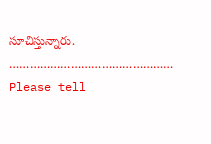సూచిస్తున్నారు.
…………………………………………
Please tell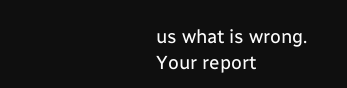us what is wrong. Your report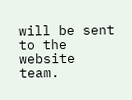will be sent to the website team.